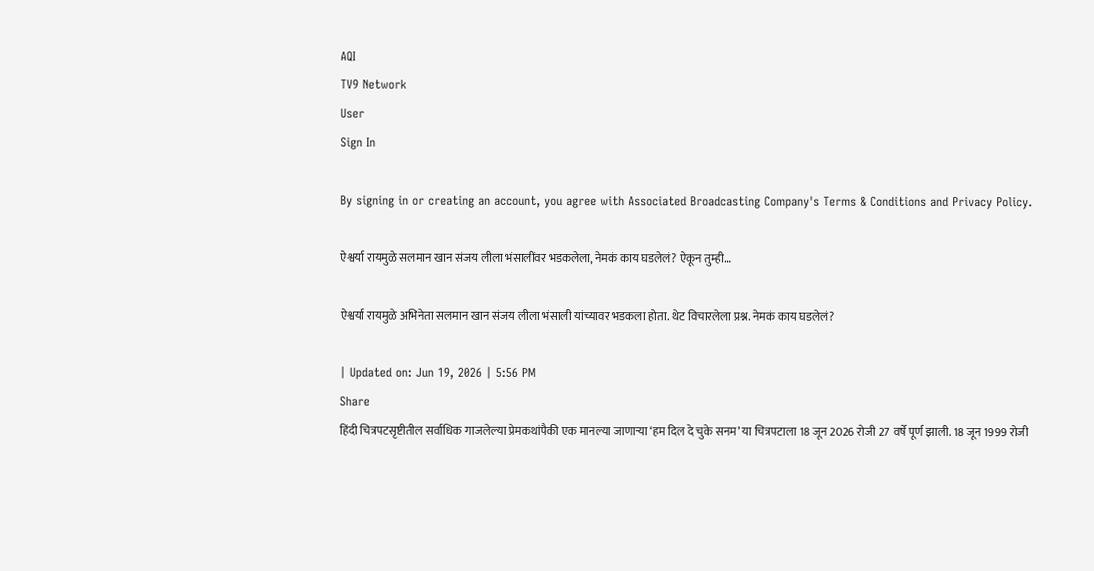AQI
TV9 Network
User
Sign In

By signing in or creating an account, you agree with Associated Broadcasting Company's Terms & Conditions and Privacy Policy.

ऐश्वर्या रायमुळे सलमान खान संजय लीला भंसालींवर भडकलेला, नेमकं काय घडलेलं? ऐकून तुम्ही…

ऐश्वर्या रायमुळे अभिनेता सलमान खान संजय लीला भंसाली यांच्यावर भडकला होता. थेट विचारलेला प्रश्न. नेमकं काय घडलेलं?

| Updated on: Jun 19, 2026 | 5:56 PM
Share
हिंदी चित्रपटसृष्टीतील सर्वाधिक गाजलेल्या प्रेमकथांपैकी एक मानल्या जाणाऱ्या ‘हम दिल दे चुके सनम’ या चित्रपटाला 18 जून 2026 रोजी 27 वर्षे पूर्ण झाली. 18 जून 1999 रोजी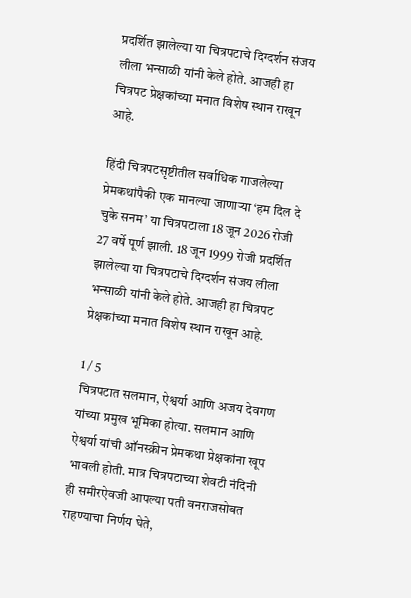प्रदर्शित झालेल्या या चित्रपटाचे दिग्दर्शन संजय लीला भन्साळी यांनी केले होते. आजही हा चित्रपट प्रेक्षकांच्या मनात विशेष स्थान राखून आहे.

हिंदी चित्रपटसृष्टीतील सर्वाधिक गाजलेल्या प्रेमकथांपैकी एक मानल्या जाणाऱ्या ‘हम दिल दे चुके सनम’ या चित्रपटाला 18 जून 2026 रोजी 27 वर्षे पूर्ण झाली. 18 जून 1999 रोजी प्रदर्शित झालेल्या या चित्रपटाचे दिग्दर्शन संजय लीला भन्साळी यांनी केले होते. आजही हा चित्रपट प्रेक्षकांच्या मनात विशेष स्थान राखून आहे.

1 / 5
चित्रपटात सलमान, ऐश्वर्या आणि अजय देवगण यांच्या प्रमुख भूमिका होत्या. सलमान आणि ऐश्वर्या यांची ऑनस्क्रीन प्रेमकथा प्रेक्षकांना खूप भावली होती. मात्र चित्रपटाच्या शेवटी नंदिनी ही समीरऐवजी आपल्या पती वनराजसोबत राहण्याचा निर्णय घेते,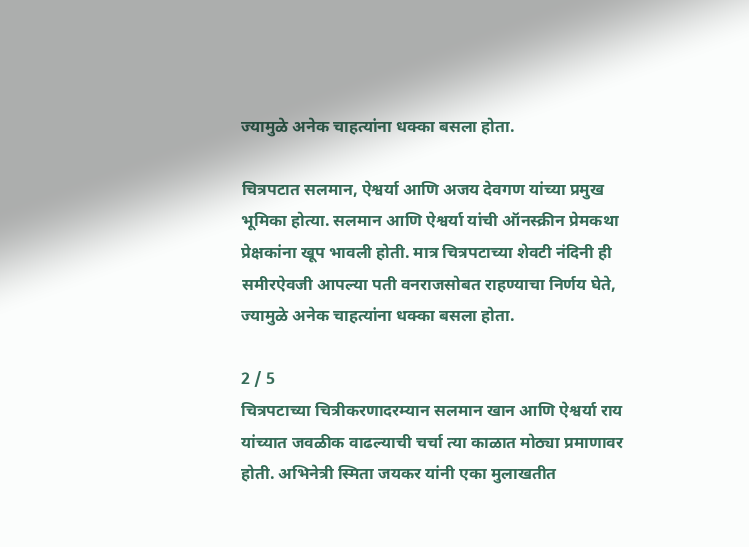ज्यामुळे अनेक चाहत्यांना धक्का बसला होता.

चित्रपटात सलमान, ऐश्वर्या आणि अजय देवगण यांच्या प्रमुख भूमिका होत्या. सलमान आणि ऐश्वर्या यांची ऑनस्क्रीन प्रेमकथा प्रेक्षकांना खूप भावली होती. मात्र चित्रपटाच्या शेवटी नंदिनी ही समीरऐवजी आपल्या पती वनराजसोबत राहण्याचा निर्णय घेते, ज्यामुळे अनेक चाहत्यांना धक्का बसला होता.

2 / 5
चित्रपटाच्या चित्रीकरणादरम्यान सलमान खान आणि ऐश्वर्या राय यांच्यात जवळीक वाढल्याची चर्चा त्या काळात मोठ्या प्रमाणावर होती. अभिनेत्री स्मिता जयकर यांनी एका मुलाखतीत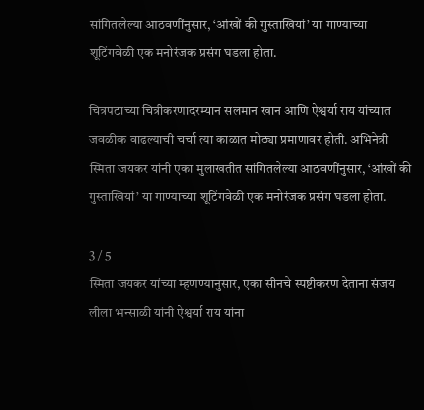सांगितलेल्या आठवणींनुसार, ‘आंखों की गुस्ताखियां’ या गाण्याच्या शूटिंगवेळी एक मनोरंजक प्रसंग घडला होता.

चित्रपटाच्या चित्रीकरणादरम्यान सलमान खान आणि ऐश्वर्या राय यांच्यात जवळीक वाढल्याची चर्चा त्या काळात मोठ्या प्रमाणावर होती. अभिनेत्री स्मिता जयकर यांनी एका मुलाखतीत सांगितलेल्या आठवणींनुसार, ‘आंखों की गुस्ताखियां’ या गाण्याच्या शूटिंगवेळी एक मनोरंजक प्रसंग घडला होता.

3 / 5
स्मिता जयकर यांच्या म्हणण्यानुसार, एका सीनचे स्पष्टीकरण देताना संजय लीला भन्साळी यांनी ऐश्वर्या राय यांना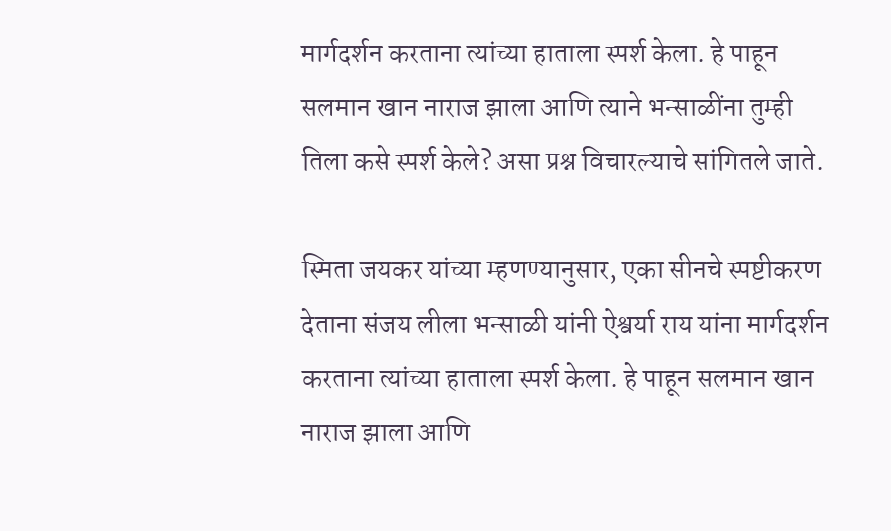मार्गदर्शन करताना त्यांच्या हाताला स्पर्श केला. हे पाहून सलमान खान नाराज झाला आणि त्याने भन्साळींना तुम्ही तिला कसे स्पर्श केले? असा प्रश्न विचारल्याचे सांगितले जाते.

स्मिता जयकर यांच्या म्हणण्यानुसार, एका सीनचे स्पष्टीकरण देताना संजय लीला भन्साळी यांनी ऐश्वर्या राय यांना मार्गदर्शन करताना त्यांच्या हाताला स्पर्श केला. हे पाहून सलमान खान नाराज झाला आणि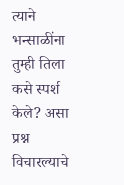त्याने भन्साळींना तुम्ही तिला कसे स्पर्श केले? असा प्रश्न विचारल्याचे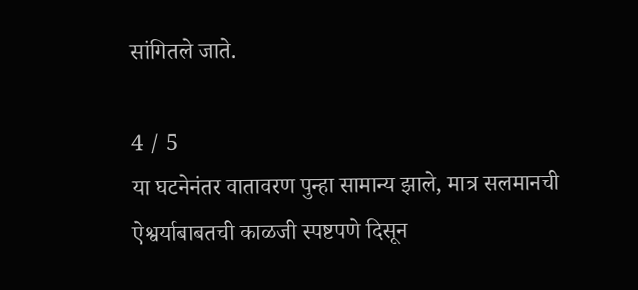सांगितले जाते.

4 / 5
या घटनेनंतर वातावरण पुन्हा सामान्य झाले, मात्र सलमानची ऐश्वर्याबाबतची काळजी स्पष्टपणे दिसून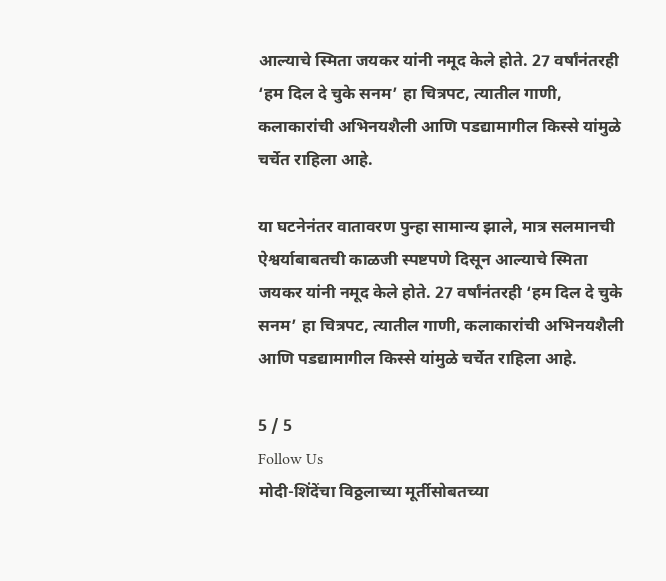आल्याचे स्मिता जयकर यांनी नमूद केले होते. 27 वर्षांनंतरही ‘हम दिल दे चुके सनम’ हा चित्रपट, त्यातील गाणी, कलाकारांची अभिनयशैली आणि पडद्यामागील किस्से यांमुळे चर्चेत राहिला आहे.

या घटनेनंतर वातावरण पुन्हा सामान्य झाले, मात्र सलमानची ऐश्वर्याबाबतची काळजी स्पष्टपणे दिसून आल्याचे स्मिता जयकर यांनी नमूद केले होते. 27 वर्षांनंतरही ‘हम दिल दे चुके सनम’ हा चित्रपट, त्यातील गाणी, कलाकारांची अभिनयशैली आणि पडद्यामागील किस्से यांमुळे चर्चेत राहिला आहे.

5 / 5
Follow Us
मोदी-शिंदेंचा विठ्ठलाच्या मूर्तीसोबतच्या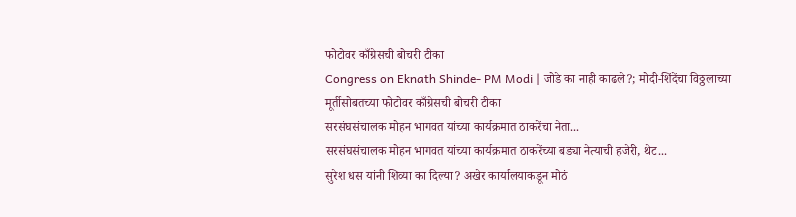फोटोवर काँग्रेसची बोचरी टीका
Congress on Eknath Shinde- PM Modi | जोडे का नाही काढले?; मोदी-शिंदेंचा विठ्ठलाच्या मूर्तीसोबतच्या फोटोवर काँग्रेसची बोचरी टीका
सरसंघसंचालक मोहन भागवत यांच्या कार्यक्रमात ठाकरेंचा नेता...
सरसंघसंचालक मोहन भागवत यांच्या कार्यक्रमात ठाकरेंच्या बड्या नेत्याची हजेरी, थेट...
सुरेश धस यांनी शिव्या का दिल्या? अखेर कार्यालयाकडून मोठं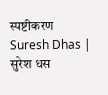स्पष्टीकरण
Suresh Dhas | सुरेश धस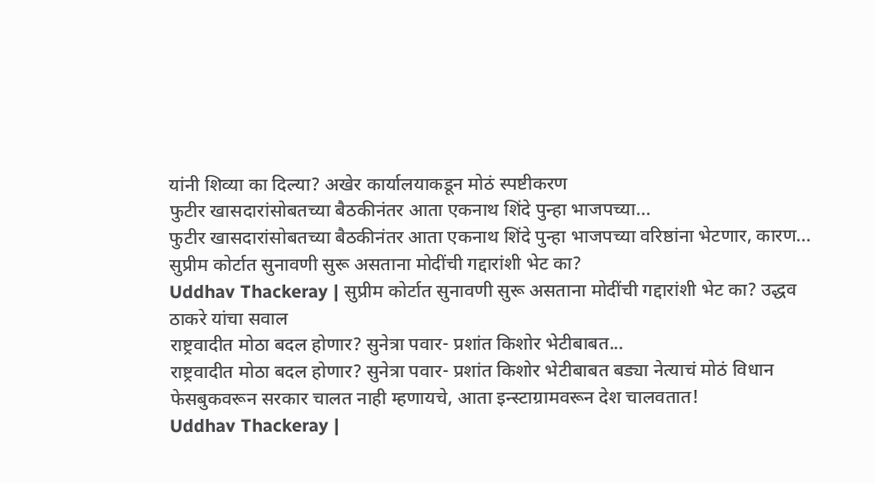यांनी शिव्या का दिल्या? अखेर कार्यालयाकडून मोठं स्पष्टीकरण
फुटीर खासदारांसोबतच्या बैठकीनंतर आता एकनाथ शिंदे पुन्हा भाजपच्या...
फुटीर खासदारांसोबतच्या बैठकीनंतर आता एकनाथ शिंदे पुन्हा भाजपच्या वरिष्ठांना भेटणार, कारण...
सुप्रीम कोर्टात सुनावणी सुरू असताना मोदींची गद्दारांशी भेट का?
Uddhav Thackeray | सुप्रीम कोर्टात सुनावणी सुरू असताना मोदींची गद्दारांशी भेट का? उद्धव ठाकरे यांचा सवाल
राष्ट्रवादीत मोठा बदल होणार? सुनेत्रा पवार- प्रशांत किशोर भेटीबाबत...
राष्ट्रवादीत मोठा बदल होणार? सुनेत्रा पवार- प्रशांत किशोर भेटीबाबत बड्या नेत्याचं मोठं विधान
फेसबुकवरून सरकार चालत नाही म्हणायचे, आता इन्स्टाग्रामवरून देश चालवतात!
Uddhav Thackeray |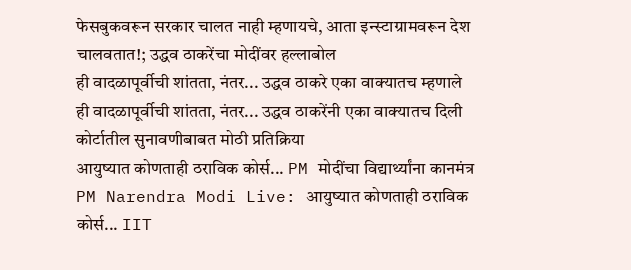फेसबुकवरून सरकार चालत नाही म्हणायचे, आता इन्स्टाग्रामवरून देश चालवतात!; उद्धव ठाकरेंचा मोदींवर हल्लाबोल
ही वादळापूर्वीची शांतता, नंतर... उद्धव ठाकरे एका वाक्यातच म्हणाले
ही वादळापूर्वीची शांतता, नंतर... उद्धव ठाकरेंनी एका वाक्यातच दिली कोर्टातील सुनावणीबाबत मोठी प्रतिक्रिया
आयुष्यात कोणताही ठराविक कोर्स... PM मोदींचा विद्यार्थ्यांना कानमंत्र
PM Narendra Modi Live: आयुष्यात कोणताही ठराविक कोर्स... IIT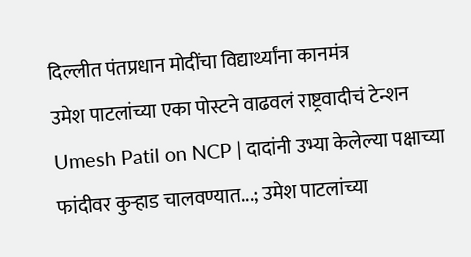दिल्लीत पंतप्रधान मोदींचा विद्यार्थ्यांना कानमंत्र
उमेश पाटलांच्या एका पोस्टने वाढवलं राष्ट्रवादीचं टेन्शन
Umesh Patil on NCP | दादांनी उभ्या केलेल्या पक्षाच्या फांदीवर कुऱ्हाड चालवण्यात...; उमेश पाटलांच्या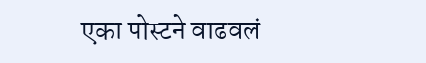एका पोस्टने वाढवलं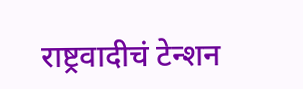राष्ट्रवादीचं टेन्शन